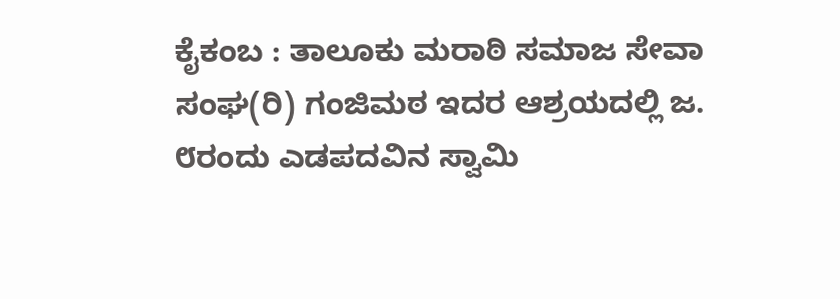ಕೈಕಂಬ : ತಾಲೂಕು ಮರಾಠಿ ಸಮಾಜ ಸೇವಾ ಸಂಘ(ರಿ) ಗಂಜಿಮಠ ಇದರ ಆಶ್ರಯದಲ್ಲಿ ಜ. ೮ರಂದು ಎಡಪದವಿನ ಸ್ವಾಮಿ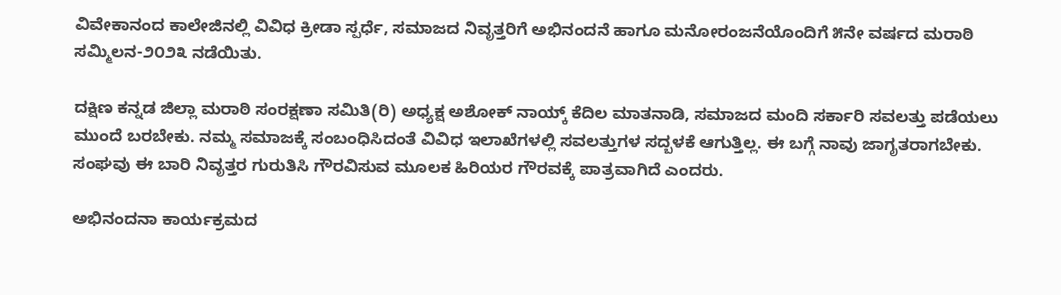ವಿವೇಕಾನಂದ ಕಾಲೇಜಿನಲ್ಲಿ ವಿವಿಧ ಕ್ರೀಡಾ ಸ್ಪರ್ಧೆ, ಸಮಾಜದ ನಿವೃತ್ತರಿಗೆ ಅಭಿನಂದನೆ ಹಾಗೂ ಮನೋರಂಜನೆಯೊಂದಿಗೆ ೫ನೇ ವರ್ಷದ ಮರಾಠಿ ಸಮ್ಮಿಲನ-೨೦೨೩ ನಡೆಯಿತು.

ದಕ್ಷಿಣ ಕನ್ನಡ ಜಿಲ್ಲಾ ಮರಾಠಿ ಸಂರಕ್ಷಣಾ ಸಮಿತಿ(ರಿ) ಅಧ್ಯಕ್ಷ ಅಶೋಕ್ ನಾಯ್ಕ್ ಕೆದಿಲ ಮಾತನಾಡಿ, ಸಮಾಜದ ಮಂದಿ ಸರ್ಕಾರಿ ಸವಲತ್ತು ಪಡೆಯಲು ಮುಂದೆ ಬರಬೇಕು. ನಮ್ಮ ಸಮಾಜಕ್ಕೆ ಸಂಬಂಧಿಸಿದಂತೆ ವಿವಿಧ ಇಲಾಖೆಗಳಲ್ಲಿ ಸವಲತ್ತುಗಳ ಸದ್ಬಳಕೆ ಆಗುತ್ತಿಲ್ಲ. ಈ ಬಗ್ಗೆ ನಾವು ಜಾಗೃತರಾಗಬೇಕು. ಸಂಘವು ಈ ಬಾರಿ ನಿವೃತ್ತರ ಗುರುತಿಸಿ ಗೌರವಿಸುವ ಮೂಲಕ ಹಿರಿಯರ ಗೌರವಕ್ಕೆ ಪಾತ್ರವಾಗಿದೆ ಎಂದರು.

ಅಭಿನಂದನಾ ಕಾರ್ಯಕ್ರಮದ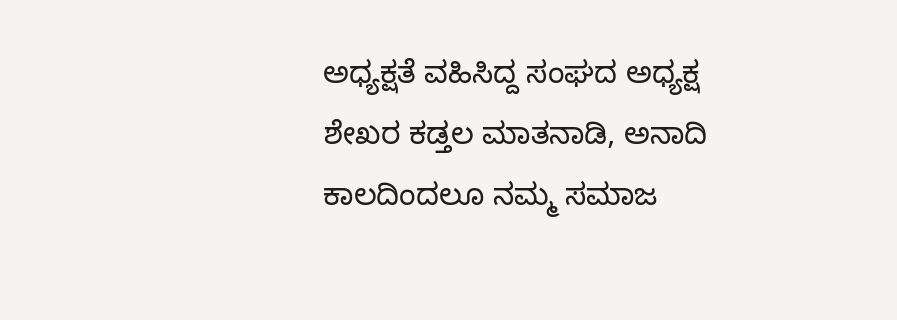ಅಧ್ಯಕ್ಷತೆ ವಹಿಸಿದ್ದ ಸಂಘದ ಅಧ್ಯಕ್ಷ ಶೇಖರ ಕಡ್ತಲ ಮಾತನಾಡಿ, ಅನಾದಿ ಕಾಲದಿಂದಲೂ ನಮ್ಮ ಸಮಾಜ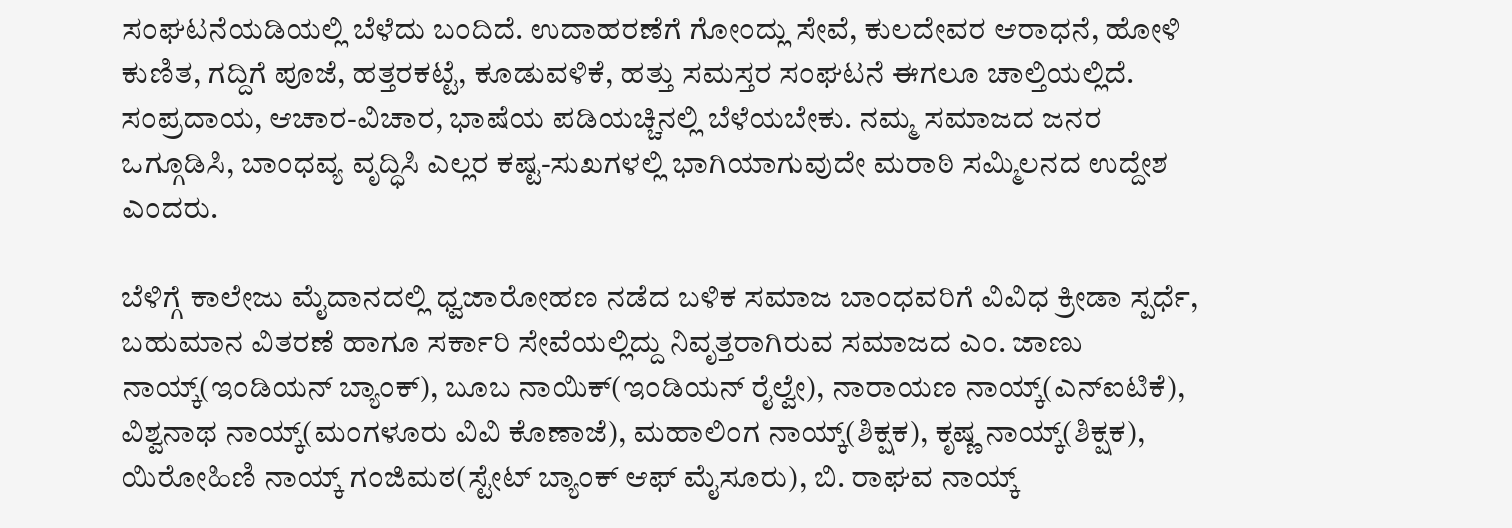ಸಂಘಟನೆಯಡಿಯಲ್ಲಿ ಬೆಳೆದು ಬಂದಿದೆ. ಉದಾಹರಣೆಗೆ ಗೋಂದ್ಲು ಸೇವೆ, ಕುಲದೇವರ ಆರಾಧನೆ, ಹೋಳಿ ಕುಣಿತ, ಗದ್ದಿಗೆ ಪೂಜೆ, ಹತ್ತರಕಟ್ಟೆ, ಕೂಡುವಳಿಕೆ, ಹತ್ತು ಸಮಸ್ತರ ಸಂಘಟನೆ ಈಗಲೂ ಚಾಲ್ತಿಯಲ್ಲಿದೆ. ಸಂಪ್ರದಾಯ, ಆಚಾರ-ವಿಚಾರ, ಭಾಷೆಯ ಪಡಿಯಚ್ಚಿನಲ್ಲಿ ಬೆಳೆಯಬೇಕು. ನಮ್ಮ ಸಮಾಜದ ಜನರ ಒಗ್ಗೂಡಿಸಿ, ಬಾಂಧವ್ಯ ವೃದ್ಧಿಸಿ ಎಲ್ಲರ ಕಷ್ಟ-ಸುಖಗಳಲ್ಲಿ ಭಾಗಿಯಾಗುವುದೇ ಮರಾಠಿ ಸಮ್ಮಿಲನದ ಉದ್ದೇಶ ಎಂದರು.

ಬೆಳಿಗ್ಗೆ ಕಾಲೇಜು ಮೈದಾನದಲ್ಲಿ ಧ್ವಜಾರೋಹಣ ನಡೆದ ಬಳಿಕ ಸಮಾಜ ಬಾಂಧವರಿಗೆ ವಿವಿಧ ಕ್ರೀಡಾ ಸ್ಪರ್ಧೆ, ಬಹುಮಾನ ವಿತರಣೆ ಹಾಗೂ ಸರ್ಕಾರಿ ಸೇವೆಯಲ್ಲಿದ್ದು ನಿವೃತ್ತರಾಗಿರುವ ಸಮಾಜದ ಎಂ. ಜಾಣು ನಾಯ್ಕ್(ಇಂಡಿಯನ್ ಬ್ಯಾಂಕ್), ಬೂಬ ನಾಯಿಕ್(ಇಂಡಿಯನ್ ರೈಲ್ವೇ), ನಾರಾಯಣ ನಾಯ್ಕ್(ಎನ್‌ಐಟಿಕೆ), ವಿಶ್ವನಾಥ ನಾಯ್ಕ್(ಮಂಗಳೂರು ವಿವಿ ಕೊಣಾಜೆ), ಮಹಾಲಿಂಗ ನಾಯ್ಕ್(ಶಿಕ್ಷಕ), ಕೃಷ್ಣ ನಾಯ್ಕ್(ಶಿಕ್ಷಕ), ಯಿರೋಹಿಣಿ ನಾಯ್ಕ್ ಗಂಜಿಮಠ(ಸ್ಟೇಟ್ ಬ್ಯಾಂಕ್ ಆಫ್ ಮೈಸೂರು), ಬಿ. ರಾಘವ ನಾಯ್ಕ್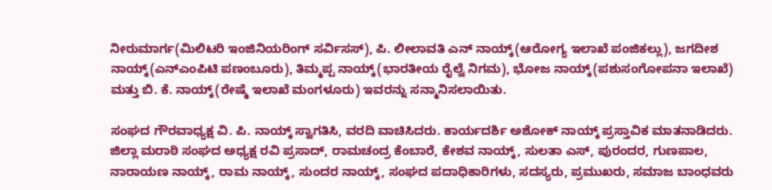ನೀರುಮಾರ್ಗ(ಮಿಲಿಟರಿ ಇಂಜಿನಿಯರಿಂಗ್ ಸರ್ವಿಸಸ್), ಪಿ. ಲೀಲಾವತಿ ಎನ್ ನಾಯ್ಕ್(ಆರೋಗ್ಯ ಇಲಾಖೆ ಪಂಜಿಕಲ್ಲು), ಜಗದೀಶ ನಾಯ್ಕ್(ಎನ್‌ಎಂಪಿಟಿ ಪಣಂಬೂರು), ತಿಮ್ಮಪ್ಪ ನಾಯ್ಕ್(ಭಾರತೀಯ ರೈಲ್ವೆ ನಿಗಮ), ಭೋಜ ನಾಯ್ಕ್(ಪಶುಸಂಗೋಪನಾ ಇಲಾಖೆ) ಮತ್ತು ಬಿ. ಕೆ. ನಾಯ್ಕ್(ರೇಷ್ಮೆ ಇಲಾಖೆ ಮಂಗಳೂರು) ಇವರನ್ನು ಸನ್ಮಾನಿಸಲಾಯಿತು.

ಸಂಘದ ಗೌರವಾಧ್ಯಕ್ಷ ವಿ. ಪಿ. ನಾಯ್ಕ್ ಸ್ವಾಗತಿಸಿ, ವರದಿ ವಾಚಿಸಿದರು. ಕಾರ್ಯದರ್ಶಿ ಅಶೋಕ್ ನಾಯ್ಕ್ ಪ್ರಸ್ತಾವಿಕ ಮಾತನಾಡಿದರು. ಜಿಲ್ಲಾ ಮರಾಠಿ ಸಂಘದ ಅಧ್ಯಕ್ಷ ರವಿ ಪ್ರಸಾದ್, ರಾಮಚಂದ್ರ ಕೆಂಬಾರೆ, ಕೇಶವ ನಾಯ್ಕ್, ಸುಲತಾ ಎಸ್, ಪುರಂದರ, ಗುಣಪಾಲ, ನಾರಾಯಣ ನಾಯ್ಕ್, ರಾಮ ನಾಯ್ಕ್, ಸುಂದರ ನಾಯ್ಕ್, ಸಂಘದ ಪದಾಧಿಕಾರಿಗಳು, ಸದಸ್ಯರು, ಪ್ರಮುಖರು, ಸಮಾಜ ಬಾಂಧವರು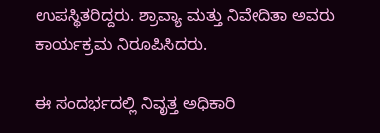ಉಪಸ್ಥಿತರಿದ್ದರು. ಶ್ರಾವ್ಯಾ ಮತ್ತು ನಿವೇದಿತಾ ಅವರು ಕಾರ್ಯಕ್ರಮ ನಿರೂಪಿಸಿದರು.

ಈ ಸಂದರ್ಭದಲ್ಲಿ ನಿವೃತ್ತ ಅಧಿಕಾರಿ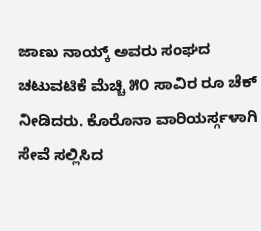ಜಾಣು ನಾಯ್ಕ್ ಅವರು ಸಂಘದ ಚಟುವಟಿಕೆ ಮೆಚ್ಚಿ ೫೦ ಸಾವಿರ ರೂ ಚೆಕ್ ನೀಡಿದರು. ಕೊರೊನಾ ವಾರಿಯರ್ಸ್ಗಳಾಗಿ ಸೇವೆ ಸಲ್ಲಿಸಿದ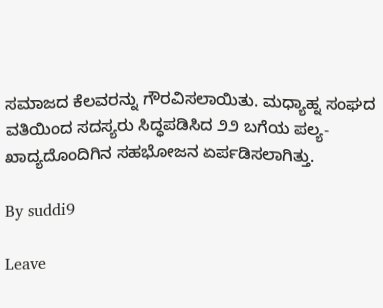ಸಮಾಜದ ಕೆಲವರನ್ನು ಗೌರವಿಸಲಾಯಿತು. ಮಧ್ಯಾಹ್ನ ಸಂಘದ ವತಿಯಿಂದ ಸದಸ್ಯರು ಸಿದ್ಧಪಡಿಸಿದ ೨೨ ಬಗೆಯ ಪಲ್ಯ-ಖಾದ್ಯದೊಂದಿಗಿನ ಸಹಭೋಜನ ಏರ್ಪಡಿಸಲಾಗಿತ್ತು.

By suddi9

Leave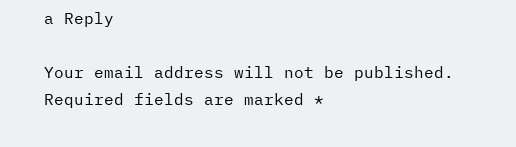a Reply

Your email address will not be published. Required fields are marked *